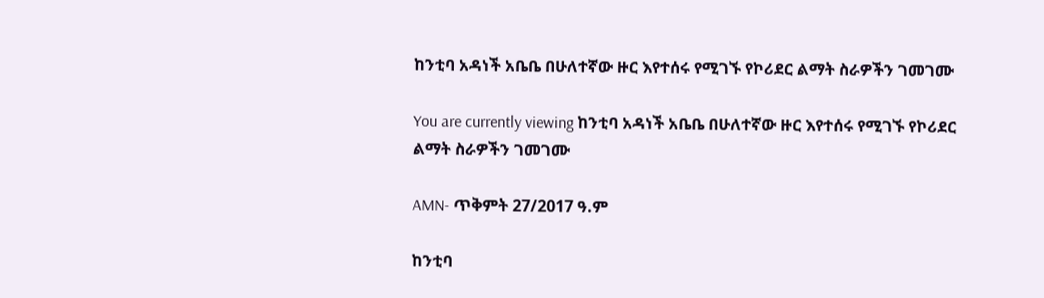ከንቲባ አዳነች አቤቤ በሁለተኛው ዙር እየተሰሩ የሚገኙ የኮሪደር ልማት ስራዎችን ገመገሙ

You are currently viewing ከንቲባ አዳነች አቤቤ በሁለተኛው ዙር እየተሰሩ የሚገኙ የኮሪደር ልማት ስራዎችን ገመገሙ

AMN- ጥቅምት 27/2017 ዓ.ም

ከንቲባ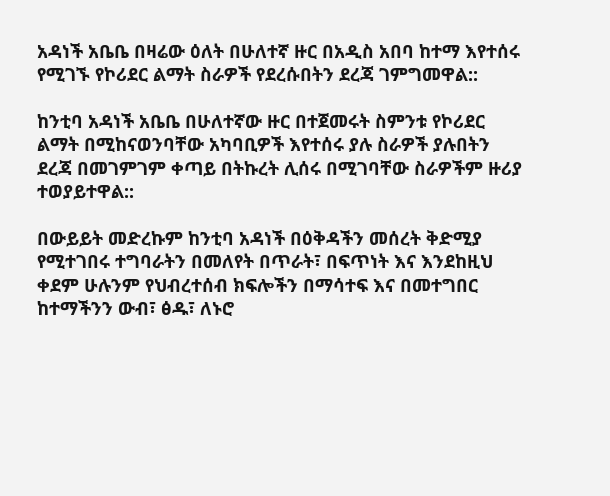አዳነች አቤቤ በዛሬው ዕለት በሁለተኛ ዙር በአዲስ አበባ ከተማ እየተሰሩ የሚገኙ የኮሪደር ልማት ስራዎች የደረሱበትን ደረጃ ገምግመዋል::

ከንቲባ አዳነች አቤቤ በሁለተኛው ዙር በተጀመሩት ስምንቱ የኮሪደር ልማት በሚከናወንባቸው አካባቢዎች እየተሰሩ ያሉ ስራዎች ያሉበትን ደረጃ በመገምገም ቀጣይ በትኩረት ሊሰሩ በሚገባቸው ስራዎችም ዙሪያ ተወያይተዋል::

በውይይት መድረኩም ከንቲባ አዳነች በዕቅዳችን መሰረት ቅድሚያ የሚተገበሩ ተግባራትን በመለየት በጥራት፣ በፍጥነት እና እንደከዚህ ቀደም ሁሉንም የህብረተሰብ ክፍሎችን በማሳተፍ እና በመተግበር ከተማችንን ውብ፣ ፅዱ፣ ለኑሮ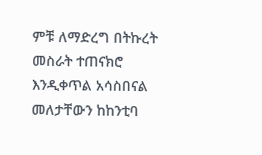ምቹ ለማድረግ በትኩረት መስራት ተጠናክሮ እንዲቀጥል አሳስበናል መለታቸውን ከከንቲባ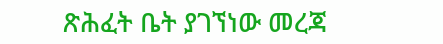ጽሕፈት ቤት ያገኘነው መረጃ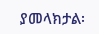ያመላክታል፡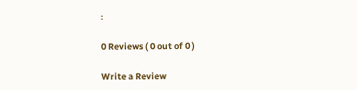፡

0 Reviews ( 0 out of 0 )

Write a Review